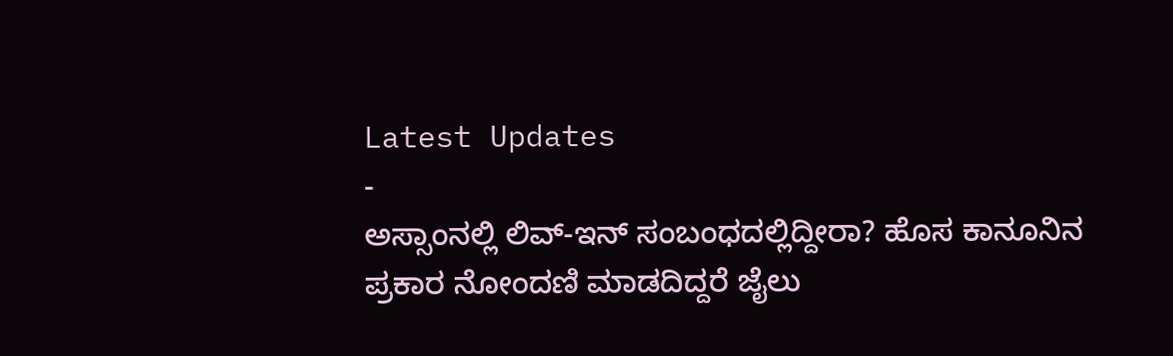Latest Updates
-
ಅಸ್ಸಾಂನಲ್ಲಿ ಲಿವ್-ಇನ್ ಸಂಬಂಧದಲ್ಲಿದ್ದೀರಾ? ಹೊಸ ಕಾನೂನಿನ ಪ್ರಕಾರ ನೋಂದಣಿ ಮಾಡದಿದ್ದರೆ ಜೈಲು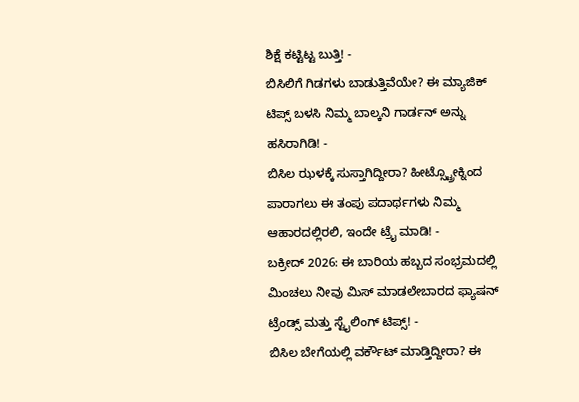ಶಿಕ್ಷೆ ಕಟ್ಟಿಟ್ಟ ಬುತ್ತಿ! -
ಬಿಸಿಲಿಗೆ ಗಿಡಗಳು ಬಾಡುತ್ತಿವೆಯೇ? ಈ ಮ್ಯಾಜಿಕ್ ಟಿಪ್ಸ್ ಬಳಸಿ ನಿಮ್ಮ ಬಾಲ್ಕನಿ ಗಾರ್ಡನ್ ಅನ್ನು ಹಸಿರಾಗಿಡಿ! -
ಬಿಸಿಲ ಝಳಕ್ಕೆ ಸುಸ್ತಾಗಿದ್ದೀರಾ? ಹೀಟ್ಸ್ಟ್ರೋಕ್ನಿಂದ ಪಾರಾಗಲು ಈ ತಂಪು ಪದಾರ್ಥಗಳು ನಿಮ್ಮ ಆಹಾರದಲ್ಲಿರಲಿ, ಇಂದೇ ಟ್ರೈ ಮಾಡಿ! -
ಬಕ್ರೀದ್ 2026: ಈ ಬಾರಿಯ ಹಬ್ಬದ ಸಂಭ್ರಮದಲ್ಲಿ ಮಿಂಚಲು ನೀವು ಮಿಸ್ ಮಾಡಲೇಬಾರದ ಫ್ಯಾಷನ್ ಟ್ರೆಂಡ್ಸ್ ಮತ್ತು ಸ್ಟೈಲಿಂಗ್ ಟಿಪ್ಸ್! -
ಬಿಸಿಲ ಬೇಗೆಯಲ್ಲಿ ವರ್ಕೌಟ್ ಮಾಡ್ತಿದ್ದೀರಾ? ಈ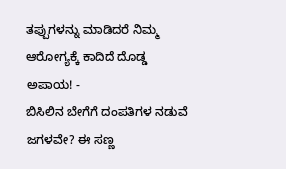ತಪ್ಪುಗಳನ್ನು ಮಾಡಿದರೆ ನಿಮ್ಮ ಆರೋಗ್ಯಕ್ಕೆ ಕಾದಿದೆ ದೊಡ್ಡ ಅಪಾಯ! -
ಬಿಸಿಲಿನ ಬೇಗೆಗೆ ದಂಪತಿಗಳ ನಡುವೆ ಜಗಳವೇ? ಈ ಸಣ್ಣ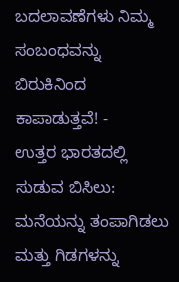ಬದಲಾವಣೆಗಳು ನಿಮ್ಮ ಸಂಬಂಧವನ್ನು ಬಿರುಕಿನಿಂದ ಕಾಪಾಡುತ್ತವೆ! -
ಉತ್ತರ ಭಾರತದಲ್ಲಿ ಸುಡುವ ಬಿಸಿಲು: ಮನೆಯನ್ನು ತಂಪಾಗಿಡಲು ಮತ್ತು ಗಿಡಗಳನ್ನು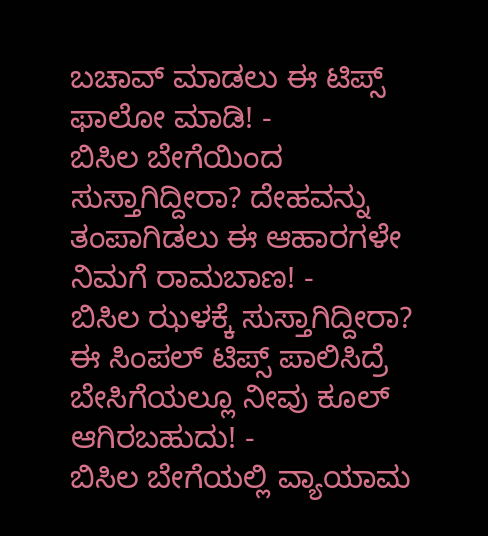ಬಚಾವ್ ಮಾಡಲು ಈ ಟಿಪ್ಸ್ ಫಾಲೋ ಮಾಡಿ! -
ಬಿಸಿಲ ಬೇಗೆಯಿಂದ ಸುಸ್ತಾಗಿದ್ದೀರಾ? ದೇಹವನ್ನು ತಂಪಾಗಿಡಲು ಈ ಆಹಾರಗಳೇ ನಿಮಗೆ ರಾಮಬಾಣ! -
ಬಿಸಿಲ ಝಳಕ್ಕೆ ಸುಸ್ತಾಗಿದ್ದೀರಾ? ಈ ಸಿಂಪಲ್ ಟಿಪ್ಸ್ ಪಾಲಿಸಿದ್ರೆ ಬೇಸಿಗೆಯಲ್ಲೂ ನೀವು ಕೂಲ್ ಆಗಿರಬಹುದು! -
ಬಿಸಿಲ ಬೇಗೆಯಲ್ಲಿ ವ್ಯಾಯಾಮ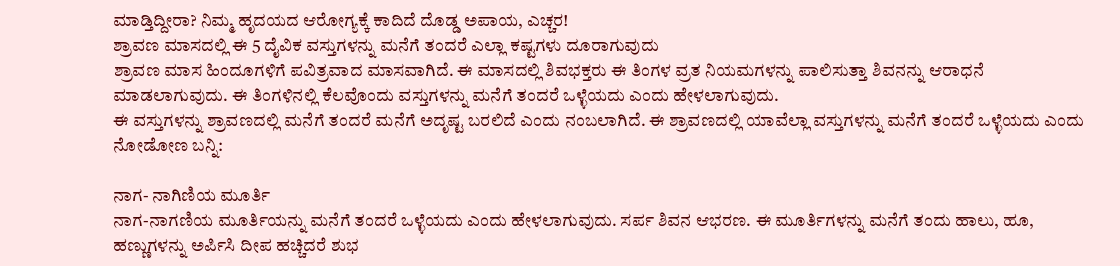ಮಾಡ್ತಿದ್ದೀರಾ? ನಿಮ್ಮ ಹೃದಯದ ಆರೋಗ್ಯಕ್ಕೆ ಕಾದಿದೆ ದೊಡ್ಡ ಅಪಾಯ, ಎಚ್ಚರ!
ಶ್ರಾವಣ ಮಾಸದಲ್ಲಿ ಈ 5 ದೈವಿಕ ವಸ್ತುಗಳನ್ನು ಮನೆಗೆ ತಂದರೆ ಎಲ್ಲಾ ಕಷ್ಟಗಳು ದೂರಾಗುವುದು
ಶ್ರಾವಣ ಮಾಸ ಹಿಂದೂಗಳಿಗೆ ಪವಿತ್ರವಾದ ಮಾಸವಾಗಿದೆ. ಈ ಮಾಸದಲ್ಲಿ ಶಿವಭಕ್ತರು ಈ ತಿಂಗಳ ವ್ರತ ನಿಯಮಗಳನ್ನು ಪಾಲಿಸುತ್ತಾ ಶಿವನನ್ನು ಆರಾಧನೆ ಮಾಡಲಾಗುವುದು. ಈ ತಿಂಗಳಿನಲ್ಲಿ ಕೆಲವೊಂದು ವಸ್ತುಗಳನ್ನು ಮನೆಗೆ ತಂದರೆ ಒಳ್ಳೆಯದು ಎಂದು ಹೇಳಲಾಗುವುದು.
ಈ ವಸ್ತುಗಳನ್ನು ಶ್ರಾವಣದಲ್ಲಿ ಮನೆಗೆ ತಂದರೆ ಮನೆಗೆ ಅದೃಷ್ಟ ಬರಲಿದೆ ಎಂದು ನಂಬಲಾಗಿದೆ. ಈ ಶ್ರಾವಣದಲ್ಲಿ ಯಾವೆಲ್ಲಾ ವಸ್ತುಗಳನ್ನು ಮನೆಗೆ ತಂದರೆ ಒಳ್ಳೆಯದು ಎಂದು ನೋಡೋಣ ಬನ್ನಿ:

ನಾಗ- ನಾಗಿಣಿಯ ಮೂರ್ತಿ
ನಾಗ-ನಾಗಣಿಯ ಮೂರ್ತಿಯನ್ನು ಮನೆಗೆ ತಂದರೆ ಒಳ್ಳೆಯದು ಎಂದು ಹೇಳಲಾಗುವುದು. ಸರ್ಪ ಶಿವನ ಆಭರಣ. ಈ ಮೂರ್ತಿಗಳನ್ನು ಮನೆಗೆ ತಂದು ಹಾಲು, ಹೂ, ಹಣ್ಣುಗಳನ್ನು ಅರ್ಪಿಸಿ ದೀಪ ಹಚ್ಚಿದರೆ ಶುಭ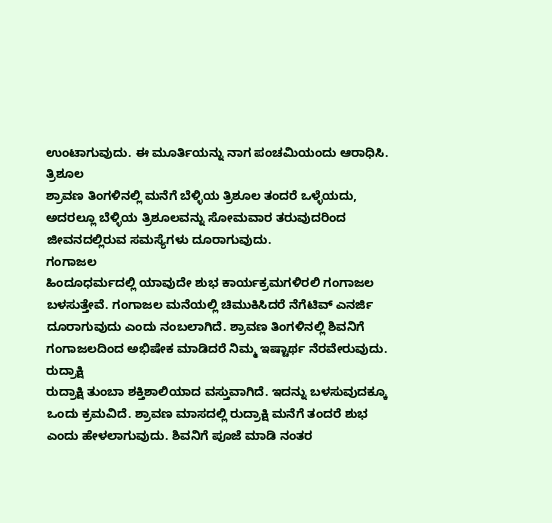ಉಂಟಾಗುವುದು. ಈ ಮೂರ್ತಿಯನ್ನು ನಾಗ ಪಂಚಮಿಯಂದು ಆರಾಧಿಸಿ.
ತ್ರಿಶೂಲ
ಶ್ರಾವಣ ತಿಂಗಳಿನಲ್ಲಿ ಮನೆಗೆ ಬೆಳ್ಳಿಯ ತ್ರಿಶೂಲ ತಂದರೆ ಒಳ್ಳೆಯದು, ಅದರಲ್ಲೂ ಬೆಳ್ಳಿಯ ತ್ರಿಶೂಲವನ್ನು ಸೋಮವಾರ ತರುವುದರಿಂದ ಜೀವನದಲ್ಲಿರುವ ಸಮಸ್ಯೆಗಳು ದೂರಾಗುವುದು.
ಗಂಗಾಜಲ
ಹಿಂದೂಧರ್ಮದಲ್ಲಿ ಯಾವುದೇ ಶುಭ ಕಾರ್ಯಕ್ರಮಗಳಿರಲಿ ಗಂಗಾಜಲ ಬಳಸುತ್ತೇವೆ. ಗಂಗಾಜಲ ಮನೆಯಲ್ಲಿ ಚಿಮುಕಿಸಿದರೆ ನೆಗೆಟಿವ್ ಎನರ್ಜಿ ದೂರಾಗುವುದು ಎಂದು ನಂಬಲಾಗಿದೆ. ಶ್ರಾವಣ ತಿಂಗಳಿನಲ್ಲಿ ಶಿವನಿಗೆ ಗಂಗಾಜಲದಿಂದ ಅಭಿಷೇಕ ಮಾಡಿದರೆ ನಿಮ್ಮ ಇಷ್ಟಾರ್ಥ ನೆರವೇರುವುದು.
ರುದ್ರಾಕ್ಷಿ
ರುದ್ರಾಕ್ಷಿ ತುಂಬಾ ಶಕ್ತಿಶಾಲಿಯಾದ ವಸ್ತುವಾಗಿದೆ. ಇದನ್ನು ಬಳಸುವುದಕ್ಕೂ ಒಂದು ಕ್ರಮವಿದೆ. ಶ್ರಾವಣ ಮಾಸದಲ್ಲಿ ರುದ್ರಾಕ್ಷಿ ಮನೆಗೆ ತಂದರೆ ಶುಭ ಎಂದು ಹೇಳಲಾಗುವುದು. ಶಿವನಿಗೆ ಪೂಜೆ ಮಾಡಿ ನಂತರ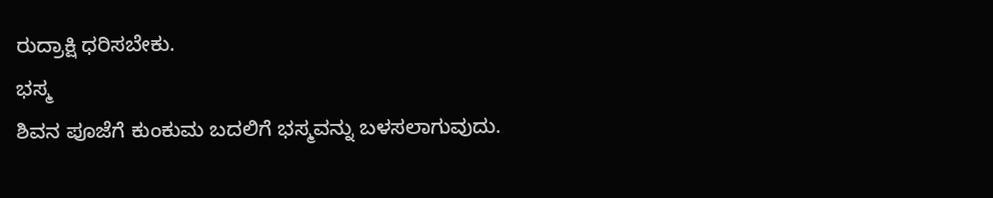ರುದ್ರಾಕ್ಷಿ ಧರಿಸಬೇಕು.
ಭಸ್ಮ
ಶಿವನ ಪೂಜೆಗೆ ಕುಂಕುಮ ಬದಲಿಗೆ ಭಸ್ಮವನ್ನು ಬಳಸಲಾಗುವುದು.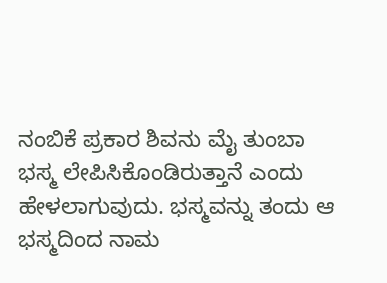ನಂಬಿಕೆ ಪ್ರಕಾರ ಶಿವನು ಮೈ ತುಂಬಾ ಭಸ್ಮ ಲೇಪಿಸಿಕೊಂಡಿರುತ್ತಾನೆ ಎಂದು ಹೇಳಲಾಗುವುದು. ಭಸ್ಮವನ್ನು ತಂದು ಆ ಭಸ್ಮದಿಂದ ನಾಮ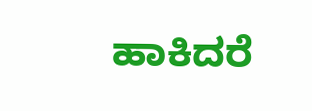ಹಾಕಿದರೆ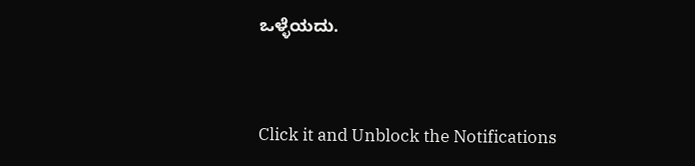ಒಳ್ಳೆಯದು.



Click it and Unblock the Notifications